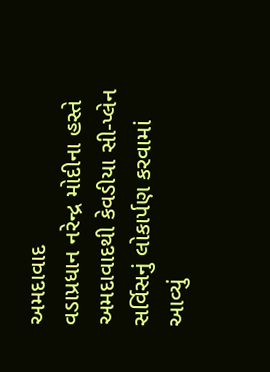અમદાવાદ
વડાપ્રધાન નરેન્દ્ર મોદીના હસ્તે અમદાવાદથી કેવડીયા સી-પ્લેન સર્વિસનું લોકાર્પણ કરવામાં આવ્યું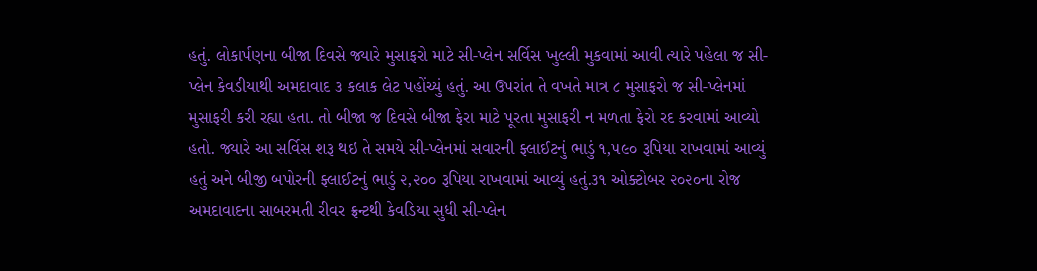હતું. લોકાર્પણના બીજા દિવસે જ્યારે મુસાફરો માટે સી-પ્લેન સર્વિસ ખુલ્લી મુકવામાં આવી ત્યારે પહેલા જ સી-પ્લેન કેવડીયાથી અમદાવાદ ૩ કલાક લેટ પહોંચ્યું હતું. આ ઉપરાંત તે વખતે માત્ર ૮ મુસાફરો જ સી-પ્લેનમાં મુસાફરી કરી રહ્યા હતા. તો બીજા જ દિવસે બીજા ફેરા માટે પૂરતા મુસાફરી ન મળતા ફેરો રદ કરવામાં આવ્યો હતો. જ્યારે આ સર્વિસ શરૂ થઇ તે સમયે સી-પ્લેનમાં સવારની ફ્લાઈટનું ભાડું ૧,૫૯૦ રૂપિયા રાખવામાં આવ્યું હતું અને બીજી બપોરની ફ્લાઈટનું ભાડું ૨,૨૦૦ રૂપિયા રાખવામાં આવ્યું હતું.૩૧ ઓક્ટોબર ૨૦૨૦ના રોજ અમદાવાદના સાબરમતી રીવર ફ્રન્ટથી કેવડિયા સુધી સી-પ્લેન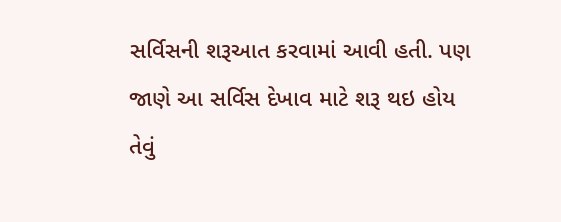સર્વિસની શરૂઆત કરવામાં આવી હતી. પણ જાણે આ સર્વિસ દેખાવ માટે શરૂ થઇ હોય તેવું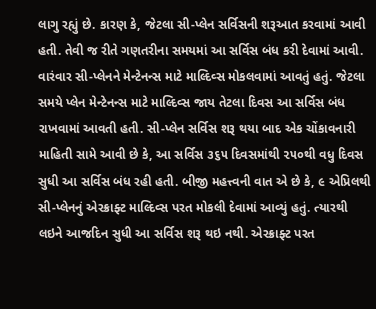લાગુ રહ્યું છે. કારણ કે, જેટલા સી-પ્લેન સર્વિસની શરૂઆત કરવામાં આવી હતી. તેવી જ રીતે ગણતરીના સમયમાં આ સર્વિસ બંધ કરી દેવામાં આવી. વારંવાર સી-પ્લેનને મેન્ટેનન્સ માટે માલ્દિવ્સ મોકલવામાં આવતું હતું. જેટલા સમયે પ્લેન મેન્ટેનન્સ માટે માલ્દિવ્સ જાય તેટલા દિવસ આ સર્વિસ બંધ રાખવામાં આવતી હતી. સી-પ્લેન સર્વિસ શરૂ થયા બાદ એક ચોંકાવનારી માહિતી સામે આવી છે કે, આ સર્વિસ ૩૬૫ દિવસમાંથી ૨૫૦થી વધુ દિવસ સુધી આ સર્વિસ બંધ રહી હતી. બીજી મહત્ત્વની વાત એ છે કે, ૯ એપ્રિલથી સી-પ્લેનનું એરક્રાફ્ટ માલ્દિવ્સ પરત મોકલી દેવામાં આવ્યું હતું. ત્યારથી લઇને આજદિન સુધી આ સર્વિસ શરૂ થઇ નથી. એરક્રાફ્ટ પરત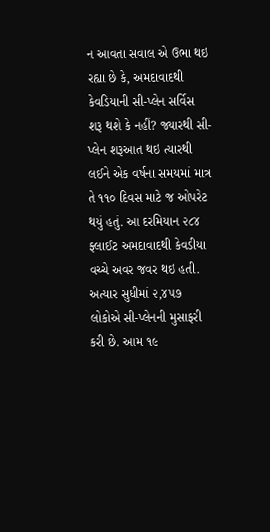ન આવતા સવાલ એ ઉભા થઇ રહ્યા છે કે, અમદાવાદથી કેવડિયાની સી-પ્લેન સર્વિસ શરૂ થશે કે નહીં? જ્યારથી સી-પ્લેન શરૂઆત થઇ ત્યારથી લઈને એક વર્ષના સમયમાં માત્ર તે ૧૧૦ દિવસ માટે જ ઓપરેટ થયું હતું. આ દરમિયાન ૨૮૪ ફ્લાઈટ અમદાવાદથી કેવડીયા વચ્ચે અવર જવર થઇ હતી. અત્યાર સુધીમાં ૨,૪૫૭ લોકોએ સી-પ્લેનની મુસાફરી કરી છે. આમ ૧૯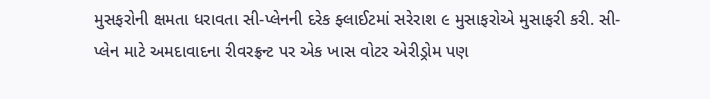મુસફરોની ક્ષમતા ધરાવતા સી-પ્લેનની દરેક ફ્લાઈટમાં સરેરાશ ૯ મુસાફરોએ મુસાફરી કરી. સી-પ્લેન માટે અમદાવાદના રીવરફ્રન્ટ પર એક ખાસ વોટર એરીડ્રોમ પણ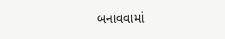બનાવવામાં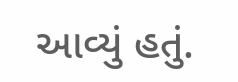આવ્યું હતું.